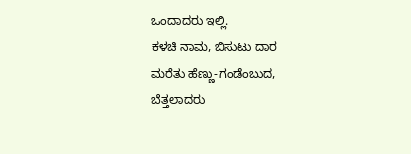ಒಂದಾದರು ಇಲ್ಲಿ.
ಕಳಚಿ ನಾಮ, ಬಿಸುಟು ದಾರ
ಮರೆತು ಹೆಣ್ಣು-ಗಂಡೆಂಬುದ,
ಬೆತ್ತಲಾದರು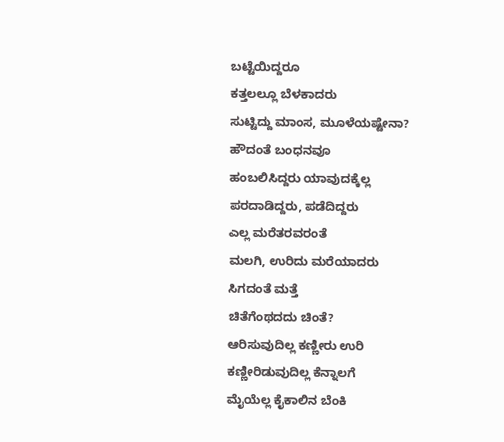ಬಟ್ಟೆಯಿದ್ದರೂ
ಕತ್ತಲಲ್ಲೂ ಬೆಳಕಾದರು
ಸುಟ್ಟಿದ್ದು ಮಾಂಸ, ಮೂಳೆಯಷ್ಟೇನಾ?
ಹೌದಂತೆ ಬಂಧನವೂ
ಹಂಬಲಿಸಿದ್ದರು ಯಾವುದಕ್ಕೆಲ್ಲ
ಪರದಾಡಿದ್ದರು, ಪಡೆದಿದ್ದರು
ಎಲ್ಲ ಮರೆತರವರಂತೆ
ಮಲಗಿ, ಉರಿದು ಮರೆಯಾದರು
ಸಿಗದಂತೆ ಮತ್ತೆ
ಚಿತೆಗೆಂಥದದು ಚಿಂತೆ?
ಆರಿಸುವುದಿಲ್ಲ ಕಣ್ಣೀರು ಉರಿ
ಕಣ್ಣೀರಿಡುವುದಿಲ್ಲ ಕೆನ್ನಾಲಗೆ
ಮೈಯೆಲ್ಲ ಕೈಕಾಲಿನ ಬೆಂಕಿ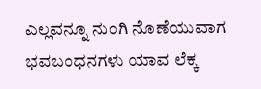ಎಲ್ಲವನ್ನೂ ನುಂಗಿ ನೊಣೆಯುವಾಗ
ಭವಬಂಧನಗಳು ಯಾವ ಲೆಕ್ಕ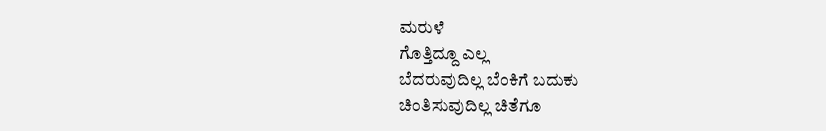ಮರುಳೆ
ಗೊತ್ತಿದ್ದೂ ಎಲ್ಲ
ಬೆದರುವುದಿಲ್ಲ ಬೆಂಕಿಗೆ ಬದುಕು
ಚಿಂತಿಸುವುದಿಲ್ಲ ಚಿತೆಗೂ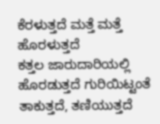ಕೆರಳುತ್ತದೆ ಮತ್ತೆ ಮತ್ತೆ
ಹೊರಳುತ್ತದೆ
ಕತ್ತಲ ಜಾರುದಾರಿಯಲ್ಲಿ
ಹೊರಡುತ್ತದೆ ಗುರಿಯಿಟ್ಟಂತೆ
ತಾಕುತ್ತದೆ, ತಣಿಯುತ್ತದೆ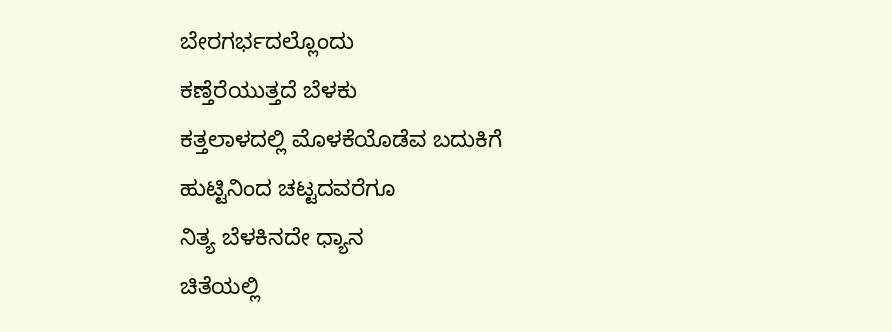ಬೇರಗರ್ಭದಲ್ಲೊಂದು
ಕಣ್ತೆರೆಯುತ್ತದೆ ಬೆಳಕು
ಕತ್ತಲಾಳದಲ್ಲಿ ಮೊಳಕೆಯೊಡೆವ ಬದುಕಿಗೆ
ಹುಟ್ಟಿನಿಂದ ಚಟ್ಟದವರೆಗೂ
ನಿತ್ಯ ಬೆಳಕಿನದೇ ಧ್ಯಾನ
ಚಿತೆಯಲ್ಲಿ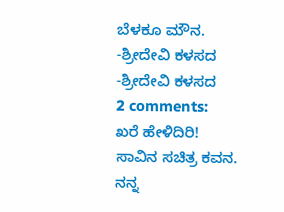ಬೆಳಕೂ ಮೌನ.
-ಶ್ರೀದೇವಿ ಕಳಸದ
-ಶ್ರೀದೇವಿ ಕಳಸದ
2 comments:
ಖರೆ ಹೇಳಿದಿರಿ!
ಸಾವಿನ ಸಚಿತ್ರ ಕವನ.
ನನ್ನ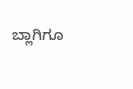ಬ್ಲಾಗಿಗೂ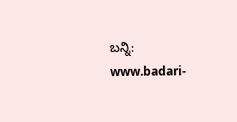ಬನ್ನಿ:
www.badari-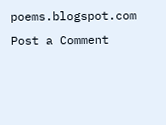poems.blogspot.com
Post a Comment